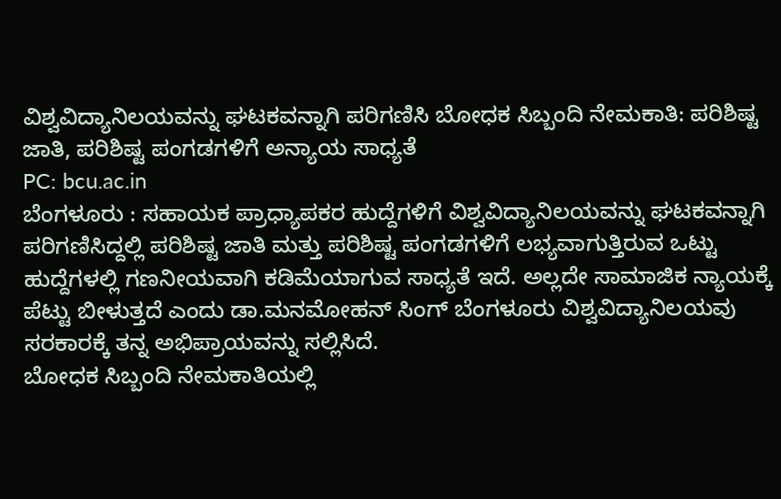ವಿಶ್ವವಿದ್ಯಾನಿಲಯವನ್ನು ಘಟಕವನ್ನಾಗಿ ಪರಿಗಣಿಸಿ ಬೋಧಕ ಸಿಬ್ಬಂದಿ ನೇಮಕಾತಿ: ಪರಿಶಿಷ್ಟ ಜಾತಿ, ಪರಿಶಿಷ್ಟ ಪಂಗಡಗಳಿಗೆ ಅನ್ಯಾಯ ಸಾಧ್ಯತೆ
PC: bcu.ac.in
ಬೆಂಗಳೂರು : ಸಹಾಯಕ ಪ್ರಾಧ್ಯಾಪಕರ ಹುದ್ದೆಗಳಿಗೆ ವಿಶ್ವವಿದ್ಯಾನಿಲಯವನ್ನು ಘಟಕವನ್ನಾಗಿ ಪರಿಗಣಿಸಿದ್ದಲ್ಲಿ ಪರಿಶಿಷ್ಟ ಜಾತಿ ಮತ್ತು ಪರಿಶಿಷ್ಟ ಪಂಗಡಗಳಿಗೆ ಲಭ್ಯವಾಗುತ್ತಿರುವ ಒಟ್ಟು ಹುದ್ದೆಗಳಲ್ಲಿ ಗಣನೀಯವಾಗಿ ಕಡಿಮೆಯಾಗುವ ಸಾಧ್ಯತೆ ಇದೆ. ಅಲ್ಲದೇ ಸಾಮಾಜಿಕ ನ್ಯಾಯಕ್ಕೆ ಪೆಟ್ಟು ಬೀಳುತ್ತದೆ ಎಂದು ಡಾ.ಮನಮೋಹನ್ ಸಿಂಗ್ ಬೆಂಗಳೂರು ವಿಶ್ವವಿದ್ಯಾನಿಲಯವು ಸರಕಾರಕ್ಕೆ ತನ್ನ ಅಭಿಪ್ರಾಯವನ್ನು ಸಲ್ಲಿಸಿದೆ.
ಬೋಧಕ ಸಿಬ್ಬಂದಿ ನೇಮಕಾತಿಯಲ್ಲಿ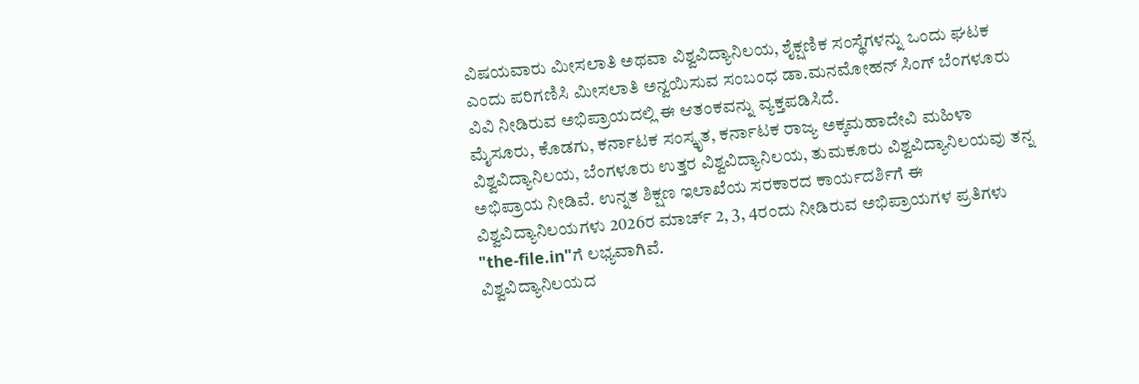ವಿಷಯವಾರು ಮೀಸಲಾತಿ ಅಥವಾ ವಿಶ್ವವಿದ್ಯಾನಿಲಯ, ಶೈಕ್ಷಣಿಕ ಸಂಸ್ಥೆಗಳನ್ನು ಒಂದು ಘಟಕ ಎಂದು ಪರಿಗಣಿಸಿ ಮೀಸಲಾತಿ ಅನ್ವಯಿಸುವ ಸಂಬಂಧ ಡಾ.ಮನಮೋಹನ್ ಸಿಂಗ್ ಬೆಂಗಳೂರು ವಿವಿ ನೀಡಿರುವ ಅಭಿಪ್ರಾಯದಲ್ಲಿ ಈ ಆತಂಕವನ್ನು ವ್ಯಕ್ತಪಡಿಸಿದೆ.
ಮೈಸೂರು, ಕೊಡಗು, ಕರ್ನಾಟಕ ಸಂಸ್ಕೃತ, ಕರ್ನಾಟಕ ರಾಜ್ಯ ಅಕ್ಕಮಹಾದೇವಿ ಮಹಿಳಾ ವಿಶ್ವವಿದ್ಯಾನಿಲಯ, ಬೆಂಗಳೂರು ಉತ್ತರ ವಿಶ್ವವಿದ್ಯಾನಿಲಯ, ತುಮಕೂರು ವಿಶ್ವವಿದ್ಯಾನಿಲಯವು ತನ್ನ ಅಭಿಪ್ರಾಯ ನೀಡಿವೆ. ಉನ್ನತ ಶಿಕ್ಷಣ ಇಲಾಖೆಯ ಸರಕಾರದ ಕಾರ್ಯದರ್ಶಿಗೆ ಈ ವಿಶ್ವವಿದ್ಯಾನಿಲಯಗಳು 2026ರ ಮಾರ್ಚ್ 2, 3, 4ರಂದು ನೀಡಿರುವ ಅಭಿಪ್ರಾಯಗಳ ಪ್ರತಿಗಳು "the-file.in"ಗೆ ಲಭ್ಯವಾಗಿವೆ.
ವಿಶ್ವವಿದ್ಯಾನಿಲಯದ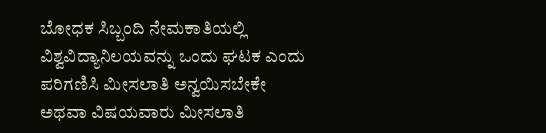ಬೋಧಕ ಸಿಬ್ಬಂದಿ ನೇಮಕಾತಿಯಲ್ಲಿ ವಿಶ್ವವಿದ್ಯಾನಿಲಯವನ್ನು ಒಂದು ಘಟಕ ಎಂದು ಪರಿಗಣಿಸಿ ಮೀಸಲಾತಿ ಅನ್ವಯಿಸಬೇಕೇ ಅಥವಾ ವಿಷಯವಾರು ಮೀಸಲಾತಿ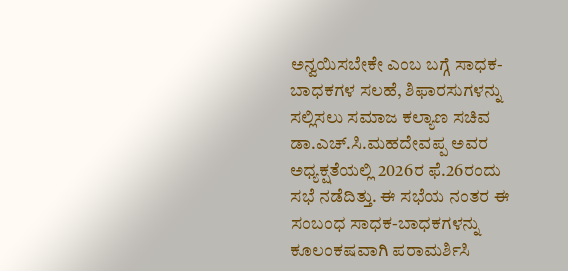ಅನ್ವಯಿಸಬೇಕೇ ಎಂಬ ಬಗ್ಗೆ ಸಾಧಕ-ಬಾಧಕಗಳ ಸಲಹೆ, ಶಿಫಾರಸುಗಳನ್ನು ಸಲ್ಲಿಸಲು ಸಮಾಜ ಕಲ್ಯಾಣ ಸಚಿವ ಡಾ.ಎಚ್.ಸಿ.ಮಹದೇವಪ್ಪ ಅವರ ಅಧ್ಯಕ್ಷತೆಯಲ್ಲಿ 2026ರ ಫೆ.26ರಂದು ಸಭೆ ನಡೆದಿತ್ತು. ಈ ಸಭೆಯ ನಂತರ ಈ ಸಂಬಂಧ ಸಾಧಕ-ಬಾಧಕಗಳನ್ನು ಕೂಲಂಕಷವಾಗಿ ಪರಾಮರ್ಶಿಸಿ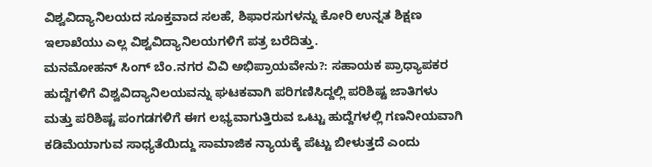ವಿಶ್ವವಿದ್ಯಾನಿಲಯದ ಸೂಕ್ತವಾದ ಸಲಹೆ, ಶಿಫಾರಸುಗಳನ್ನು ಕೋರಿ ಉನ್ನತ ಶಿಕ್ಷಣ ಇಲಾಖೆಯು ಎಲ್ಲ ವಿಶ್ವವಿದ್ಯಾನಿಲಯಗಳಿಗೆ ಪತ್ರ ಬರೆದಿತ್ತು.
ಮನಮೋಹನ್ ಸಿಂಗ್ ಬೆಂ.ನಗರ ವಿವಿ ಅಭಿಪ್ರಾಯವೇನು?: ಸಹಾಯಕ ಪ್ರಾಧ್ಯಾಪಕರ ಹುದ್ದೆಗಳಿಗೆ ವಿಶ್ವವಿದ್ಯಾನಿಲಯವನ್ನು ಘಟಕವಾಗಿ ಪರಿಗಣಿಸಿದ್ದಲ್ಲಿ ಪರಿಶಿಷ್ಟ ಜಾತಿಗಳು ಮತ್ತು ಪರಿಶಿಷ್ಟ ಪಂಗಡಗಳಿಗೆ ಈಗ ಲಭ್ಯವಾಗುತ್ತಿರುವ ಒಟ್ಟು ಹುದ್ದೆಗಳಲ್ಲಿ ಗಣನೀಯವಾಗಿ ಕಡಿಮೆಯಾಗುವ ಸಾಧ್ಯತೆಯಿದ್ದು ಸಾಮಾಜಿಕ ನ್ಯಾಯಕ್ಕೆ ಪೆಟ್ಟು ಬೀಳುತ್ತದೆ ಎಂದು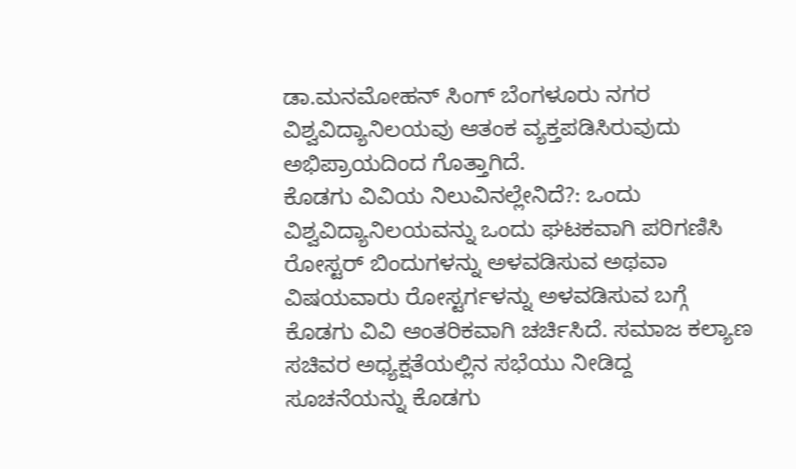ಡಾ.ಮನಮೋಹನ್ ಸಿಂಗ್ ಬೆಂಗಳೂರು ನಗರ ವಿಶ್ವವಿದ್ಯಾನಿಲಯವು ಆತಂಕ ವ್ಯಕ್ತಪಡಿಸಿರುವುದು ಅಭಿಪ್ರಾಯದಿಂದ ಗೊತ್ತಾಗಿದೆ.
ಕೊಡಗು ವಿವಿಯ ನಿಲುವಿನಲ್ಲೇನಿದೆ?: ಒಂದು ವಿಶ್ವವಿದ್ಯಾನಿಲಯವನ್ನು ಒಂದು ಘಟಕವಾಗಿ ಪರಿಗಣಿಸಿ ರೋಸ್ಟರ್ ಬಿಂದುಗಳನ್ನು ಅಳವಡಿಸುವ ಅಥವಾ ವಿಷಯವಾರು ರೋಸ್ಟರ್ಗಳನ್ನು ಅಳವಡಿಸುವ ಬಗ್ಗೆ ಕೊಡಗು ವಿವಿ ಆಂತರಿಕವಾಗಿ ಚರ್ಚಿಸಿದೆ. ಸಮಾಜ ಕಲ್ಯಾಣ ಸಚಿವರ ಅಧ್ಯಕ್ಷತೆಯಲ್ಲಿನ ಸಭೆಯು ನೀಡಿದ್ದ ಸೂಚನೆಯನ್ನು ಕೊಡಗು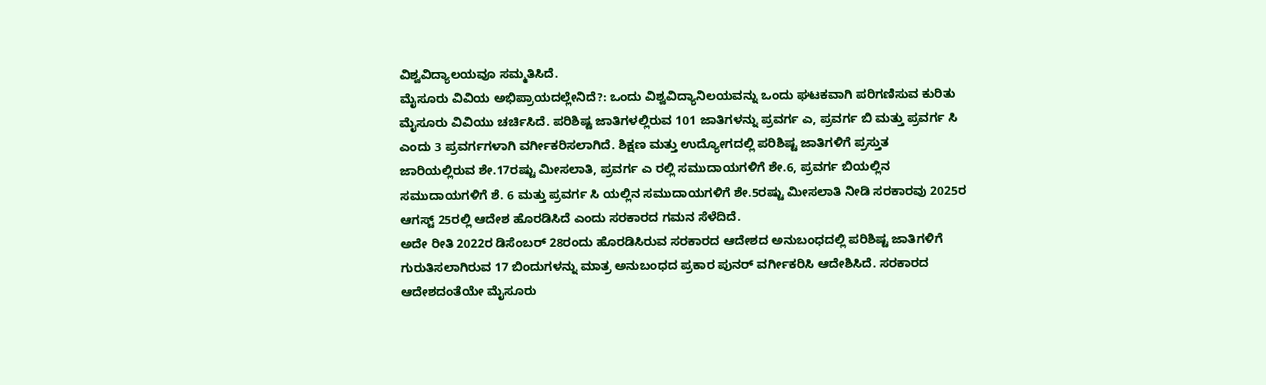ವಿಶ್ವವಿದ್ಯಾಲಯವೂ ಸಮ್ಮತಿಸಿದೆ.
ಮೈಸೂರು ವಿವಿಯ ಅಭಿಪ್ರಾಯದಲ್ಲೇನಿದೆ?: ಒಂದು ವಿಶ್ವವಿದ್ಯಾನಿಲಯವನ್ನು ಒಂದು ಘಟಕವಾಗಿ ಪರಿಗಣಿಸುವ ಕುರಿತು ಮೈಸೂರು ವಿವಿಯು ಚರ್ಚಿಸಿದೆ. ಪರಿಶಿಷ್ಟ ಜಾತಿಗಳಲ್ಲಿರುವ 101 ಜಾತಿಗಳನ್ನು ಪ್ರವರ್ಗ ಎ, ಪ್ರವರ್ಗ ಬಿ ಮತ್ತು ಪ್ರವರ್ಗ ಸಿ ಎಂದು 3 ಪ್ರವರ್ಗಗಳಾಗಿ ವರ್ಗೀಕರಿಸಲಾಗಿದೆ. ಶಿಕ್ಷಣ ಮತ್ತು ಉದ್ಯೋಗದಲ್ಲಿ ಪರಿಶಿಷ್ಟ ಜಾತಿಗಳಿಗೆ ಪ್ರಸ್ತುತ ಜಾರಿಯಲ್ಲಿರುವ ಶೇ.17ರಷ್ಟು ಮೀಸಲಾತಿ, ಪ್ರವರ್ಗ ಎ ರಲ್ಲಿ ಸಮುದಾಯಗಳಿಗೆ ಶೇ.6, ಪ್ರವರ್ಗ ಬಿಯಲ್ಲಿನ ಸಮುದಾಯಗಳಿಗೆ ಶೆ. 6 ಮತ್ತು ಪ್ರವರ್ಗ ಸಿ ಯಲ್ಲಿನ ಸಮುದಾಯಗಳಿಗೆ ಶೇ.5ರಷ್ಟು ಮೀಸಲಾತಿ ನೀಡಿ ಸರಕಾರವು 2025ರ ಆಗಸ್ಟ್ 25ರಲ್ಲಿ ಆದೇಶ ಹೊರಡಿಸಿದೆ ಎಂದು ಸರಕಾರದ ಗಮನ ಸೆಳೆದಿದೆ.
ಅದೇ ರೀತಿ 2022ರ ಡಿಸೆಂಬರ್ 28ರಂದು ಹೊರಡಿಸಿರುವ ಸರಕಾರದ ಆದೇಶದ ಅನುಬಂಧದಲ್ಲಿ ಪರಿಶಿಷ್ಟ ಜಾತಿಗಳಿಗೆ ಗುರುತಿಸಲಾಗಿರುವ 17 ಬಿಂದುಗಳನ್ನು ಮಾತ್ರ ಅನುಬಂಧದ ಪ್ರಕಾರ ಪುನರ್ ವರ್ಗೀಕರಿಸಿ ಆದೇಶಿಸಿದೆ. ಸರಕಾರದ ಆದೇಶದಂತೆಯೇ ಮೈಸೂರು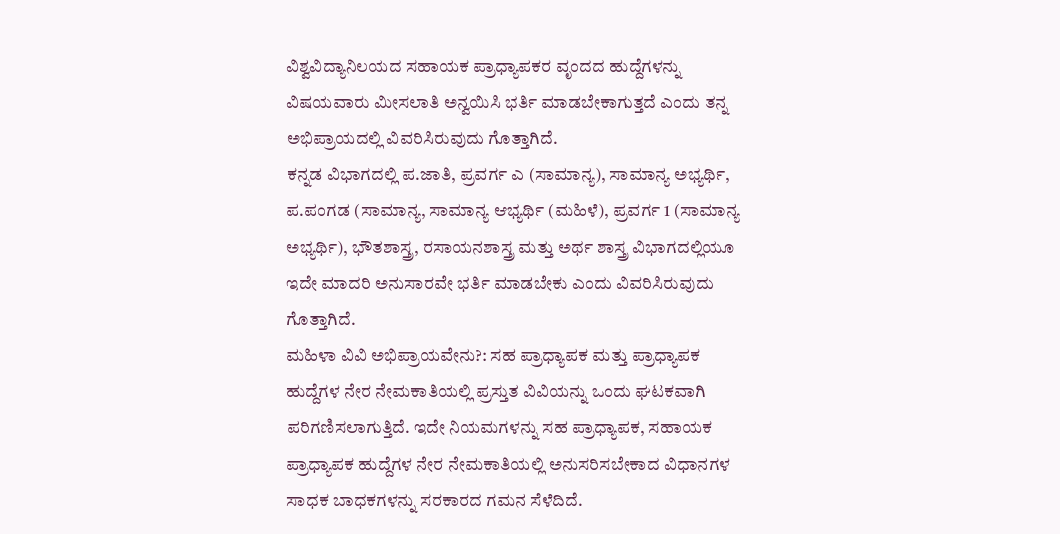ವಿಶ್ವವಿದ್ಯಾನಿಲಯದ ಸಹಾಯಕ ಪ್ರಾಧ್ಯಾಪಕರ ವೃಂದದ ಹುದ್ದೆಗಳನ್ನು ವಿಷಯವಾರು ಮೀಸಲಾತಿ ಅನ್ವಯಿಸಿ ಭರ್ತಿ ಮಾಡಬೇಕಾಗುತ್ತದೆ ಎಂದು ತನ್ನ ಅಭಿಪ್ರಾಯದಲ್ಲಿ ವಿವರಿಸಿರುವುದು ಗೊತ್ತಾಗಿದೆ.
ಕನ್ನಡ ವಿಭಾಗದಲ್ಲಿ ಪ.ಜಾತಿ, ಪ್ರವರ್ಗ ಎ (ಸಾಮಾನ್ಯ), ಸಾಮಾನ್ಯ ಅಭ್ಯರ್ಥಿ, ಪ.ಪಂಗಡ (ಸಾಮಾನ್ಯ, ಸಾಮಾನ್ಯ ಆಭ್ಯರ್ಥಿ (ಮಹಿಳೆ), ಪ್ರವರ್ಗ 1 (ಸಾಮಾನ್ಯ ಅಭ್ಯರ್ಥಿ), ಭೌತಶಾಸ್ತ್ರ, ರಸಾಯನಶಾಸ್ತ್ರ ಮತ್ತು ಅರ್ಥ ಶಾಸ್ತ್ರ ವಿಭಾಗದಲ್ಲಿಯೂ ಇದೇ ಮಾದರಿ ಅನುಸಾರವೇ ಭರ್ತಿ ಮಾಡಬೇಕು ಎಂದು ವಿವರಿಸಿರುವುದು ಗೊತ್ತಾಗಿದೆ.
ಮಹಿಳಾ ವಿವಿ ಅಭಿಪ್ರಾಯವೇನು?: ಸಹ ಪ್ರಾಧ್ಯಾಪಕ ಮತ್ತು ಪ್ರಾಧ್ಯಾಪಕ ಹುದ್ದೆಗಳ ನೇರ ನೇಮಕಾತಿಯಲ್ಲಿ ಪ್ರಸ್ತುತ ವಿವಿಯನ್ನು ಒಂದು ಘಟಕವಾಗಿ ಪರಿಗಣಿಸಲಾಗುತ್ತಿದೆ. ಇದೇ ನಿಯಮಗಳನ್ನು ಸಹ ಪ್ರಾಧ್ಯಾಪಕ, ಸಹಾಯಕ ಪ್ರಾಧ್ಯಾಪಕ ಹುದ್ದೆಗಳ ನೇರ ನೇಮಕಾತಿಯಲ್ಲಿ ಅನುಸರಿಸಬೇಕಾದ ವಿಧಾನಗಳ ಸಾಧಕ ಬಾಧಕಗಳನ್ನು ಸರಕಾರದ ಗಮನ ಸೆಳೆದಿದೆ.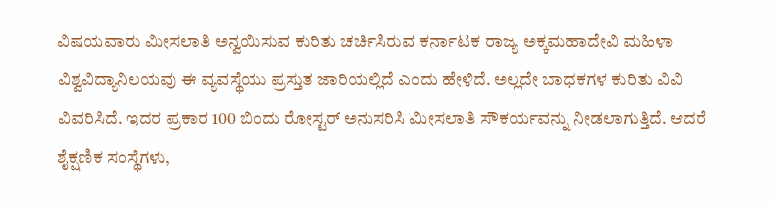ವಿಷಯವಾರು ಮೀಸಲಾತಿ ಅನ್ವಯಿಸುವ ಕುರಿತು ಚರ್ಚಿಸಿರುವ ಕರ್ನಾಟಕ ರಾಜ್ಯ ಅಕ್ಕಮಹಾದೇವಿ ಮಹಿಳಾ ವಿಶ್ವವಿದ್ಯಾನಿಲಯವು ಈ ವ್ಯವಸ್ಥೆಯು ಪ್ರಸ್ತುತ ಜಾರಿಯಲ್ಲಿದೆ ಎಂದು ಹೇಳಿದೆ. ಅಲ್ಲದೇ ಬಾಧಕಗಳ ಕುರಿತು ವಿವಿ ವಿವರಿಸಿದೆ. ಇದರ ಪ್ರಕಾರ 100 ಬಿಂದು ರೋಸ್ಟರ್ ಅನುಸರಿಸಿ ಮೀಸಲಾತಿ ಸೌಕರ್ಯವನ್ನು ನೀಡಲಾಗುತ್ತಿದೆ. ಆದರೆ ಶೈಕ್ಷಣಿಕ ಸಂಸ್ಥೆಗಳು,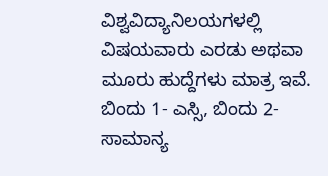ವಿಶ್ವವಿದ್ಯಾನಿಲಯಗಳಲ್ಲಿ ವಿಷಯವಾರು ಎರಡು ಅಥವಾ ಮೂರು ಹುದ್ದೆಗಳು ಮಾತ್ರ ಇವೆ. ಬಿಂದು 1- ಎಸ್ಸಿ, ಬಿಂದು 2-ಸಾಮಾನ್ಯ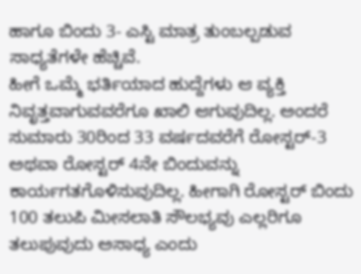ಹಾಗೂ ಬಿಂದು 3- ಎಸ್ಟಿ ಮಾತ್ರ ತುಂಬಲ್ಪಡುವ ಸಾಧ್ಯತೆಗಳೇ ಹೆಚ್ಚಿವೆ.
ಹೀಗೆ ಒಮ್ಮೆ ಭರ್ತಿಯಾದ ಹುದ್ದೆಗಳು ಆ ವ್ಯಕ್ತಿ ನಿವೃತ್ತವಾಗುವವರೆಗೂ ಖಾಲಿ ಆಗುವುದಿಲ್ಲ. ಅಂದರೆ ಸುಮಾರು 30ರಿಂದ 33 ವರ್ಷದವರೆಗೆ ರೋಸ್ಟರ್-3 ಅಥವಾ ರೋಸ್ಟರ್ 4ನೇ ಬಿಂದುವನ್ನು ಕಾರ್ಯಗತಗೊಳಿಸುವುದಿಲ್ಲ. ಹೀಗಾಗಿ ರೋಸ್ಟರ್ ಬಿಂದು 100 ತಲುಪಿ ಮೀಸಲಾತಿ ಸೌಲಭ್ಯವು ಎಲ್ಲರಿಗೂ ತಲುಪುವುದು ಅಸಾಧ್ಯ ಎಂದು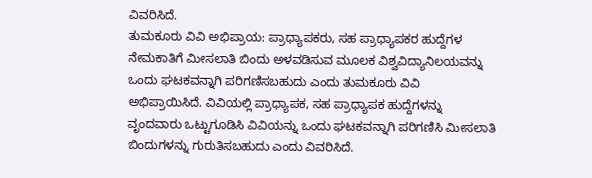ವಿವರಿಸಿದೆ.
ತುಮಕೂರು ವಿವಿ ಅಭಿಪ್ರಾಯ: ಪ್ರಾಧ್ಯಾಪಕರು, ಸಹ ಪ್ರಾಧ್ಯಾಪಕರ ಹುದ್ದೆಗಳ ನೇಮಕಾತಿಗೆ ಮೀಸಲಾತಿ ಬಿಂದು ಅಳವಡಿಸುವ ಮೂಲಕ ವಿಶ್ವವಿದ್ಯಾನಿಲಯವನ್ನು ಒಂದು ಘಟಕವನ್ನಾಗಿ ಪರಿಗಣಿಸಬಹುದು ಎಂದು ತುಮಕೂರು ವಿವಿ ಅಭಿಪ್ರಾಯಿಸಿದೆ. ವಿವಿಯಲ್ಲಿ ಪ್ರಾಧ್ಯಾಪಕ, ಸಹ ಪ್ರಾಧ್ಯಾಪಕ ಹುದ್ದೆಗಳನ್ನು ವೃಂದವಾರು ಒಟ್ಟುಗೂಡಿಸಿ ವಿವಿಯನ್ನು ಒಂದು ಘಟಕವನ್ನಾಗಿ ಪರಿಗಣಿಸಿ ಮೀಸಲಾತಿ ಬಿಂದುಗಳನ್ನು ಗುರುತಿಸಬಹುದು ಎಂದು ವಿವರಿಸಿದೆ.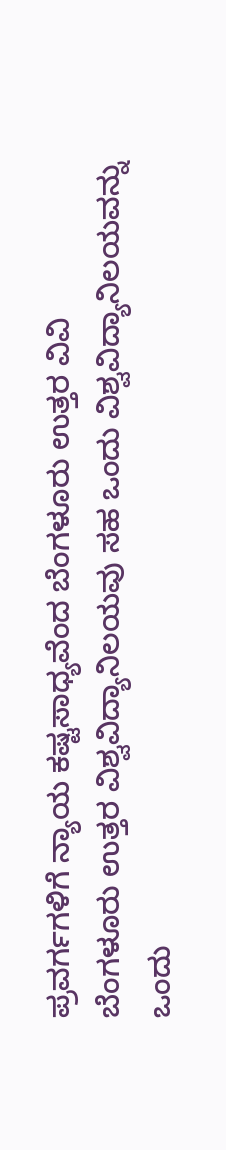ಪ್ರವರ್ಗಗಳಿಗೆ ನ್ಯಾಯ ಕಷ್ಟಸಾಧ್ಯವೆಂದ ಬೆಂಗಳೂರು ಉತ್ತರ ವಿವಿ
ಬೆಂಗಳೂರು ಉತ್ತರ ವಿಶ್ವವಿದ್ಯಾನಿಲಯವು ಸಹ ಒಂದು ವಿಶ್ವವಿದ್ಯಾನಿಲಯವನ್ನು ಒಂದು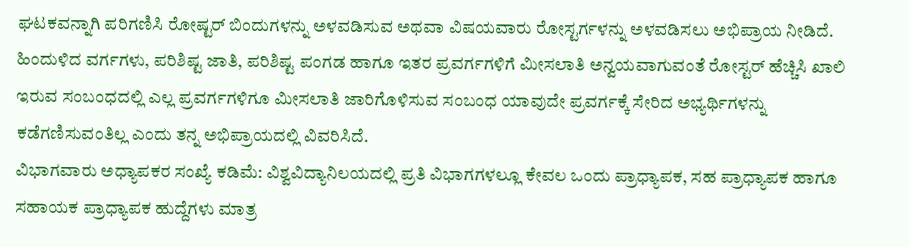ಘಟಕವನ್ನಾಗಿ ಪರಿಗಣಿಸಿ ರೋಷ್ಟರ್ ಬಿಂದುಗಳನ್ನು ಅಳವಡಿಸುವ ಅಥವಾ ವಿಷಯವಾರು ರೋಸ್ಟರ್ಗಳನ್ನು ಅಳವಡಿಸಲು ಅಭಿಪ್ರಾಯ ನೀಡಿದೆ. ಹಿಂದುಳಿದ ವರ್ಗಗಳು, ಪರಿಶಿಷ್ಟ ಜಾತಿ, ಪರಿಶಿಷ್ಟ ಪಂಗಡ ಹಾಗೂ ಇತರ ಪ್ರವರ್ಗಗಳಿಗೆ ಮೀಸಲಾತಿ ಅನ್ವಯವಾಗುವಂತೆ ರೋಸ್ಟರ್ ಹೆಚ್ಚಿಸಿ ಖಾಲಿ ಇರುವ ಸಂಬಂಧದಲ್ಲಿ ಎಲ್ಲ ಪ್ರವರ್ಗಗಳಿಗೂ ಮೀಸಲಾತಿ ಜಾರಿಗೊಳಿಸುವ ಸಂಬಂಧ ಯಾವುದೇ ಪ್ರವರ್ಗಕ್ಕೆ ಸೇರಿದ ಅಭ್ಯರ್ಥಿಗಳನ್ನು ಕಡೆಗಣಿಸುವಂತಿಲ್ಲ ಎಂದು ತನ್ನ ಅಭಿಪ್ರಾಯದಲ್ಲಿ ವಿವರಿಸಿದೆ.
ವಿಭಾಗವಾರು ಅಧ್ಯಾಪಕರ ಸಂಖ್ಯೆ ಕಡಿಮೆ: ವಿಶ್ವವಿದ್ಯಾನಿಲಯದಲ್ಲಿ ಪ್ರತಿ ವಿಭಾಗಗಳಲ್ಲೂ ಕೇವಲ ಒಂದು ಪ್ರಾಧ್ಯಾಪಕ, ಸಹ ಪ್ರಾಧ್ಯಾಪಕ ಹಾಗೂ ಸಹಾಯಕ ಪ್ರಾಧ್ಯಾಪಕ ಹುದ್ದೆಗಳು ಮಾತ್ರ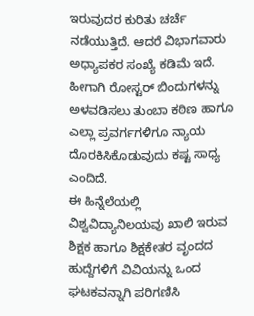ಇರುವುದರ ಕುರಿತು ಚರ್ಚೆ ನಡೆಯುತ್ತಿದೆ. ಆದರೆ ವಿಭಾಗವಾರು ಅಧ್ಯಾಪಕರ ಸಂಖ್ಯೆ ಕಡಿಮೆ ಇದೆ. ಹೀಗಾಗಿ ರೋಸ್ಟರ್ ಬಿಂದುಗಳನ್ನು ಅಳವಡಿಸಲು ತುಂಬಾ ಕಠಿಣ ಹಾಗೂ ಎಲ್ಲಾ ಪ್ರವರ್ಗಗಳಿಗೂ ನ್ಯಾಯ ದೊರಕಿಸಿಕೊಡುವುದು ಕಷ್ಟ ಸಾಧ್ಯ ಎಂದಿದೆ.
ಈ ಹಿನ್ನೆಲೆಯಲ್ಲಿ ವಿಶ್ವವಿದ್ಯಾನಿಲಯವು ಖಾಲಿ ಇರುವ ಶಿಕ್ಷಕ ಹಾಗೂ ಶಿಕ್ಷಕೇತರ ವೃಂದದ ಹುದ್ದೆಗಳಿಗೆ ವಿವಿಯನ್ನು ಒಂದ ಘಟಕವನ್ನಾಗಿ ಪರಿಗಣಿಸಿ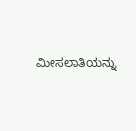ಮೀಸಲಾತಿಯನ್ನು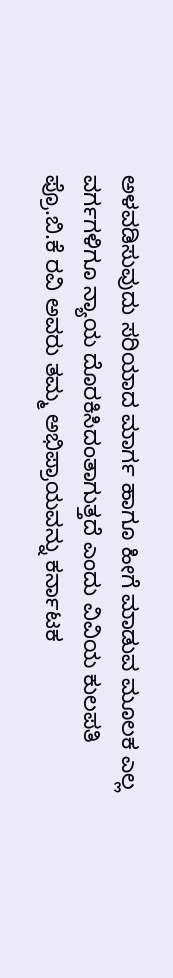ಅಳವಡಿಸುವುದು ಸರಿಯಾದ ಮಾರ್ಗ ಹಾಗೂ ಹೀಗೆ ಮಾಡುವ ಮೂಲಕ ಎಲ್ಲ ವರ್ಗಗಳಿಗೂ ನ್ಯಾಯ ದೊರಕಿಸಿದಂತಾಗುತ್ತದೆ ಎಂದು ವಿವಿಯ ಕುಲಪತಿ ಪ್ರೊ.ಬಿ.ಕೆ ರವಿ ಅವರು ತಮ್ಮ ಅಭಿಪ್ರಾಯವನ್ನು ಕರ್ನಾಟಕ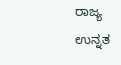ರಾಜ್ಯ ಉನ್ನತ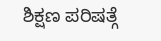ಶಿಕ್ಷಣ ಪರಿಷತ್ಗೆ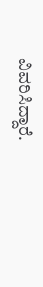ವಿವರಿಸಿದ್ದಾರೆ.